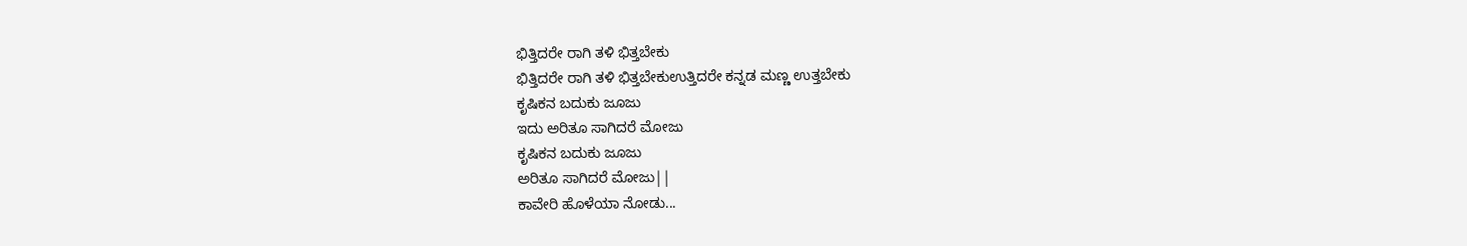ಭಿತ್ತಿದರೇ ರಾಗಿ ತಳಿ ಭಿತ್ತಬೇಕು
ಭಿತ್ತಿದರೇ ರಾಗಿ ತಳಿ ಭಿತ್ತಬೇಕುಉತ್ತಿದರೇ ಕನ್ನಡ ಮಣ್ಣ ಉತ್ತಬೇಕು
ಕೃಷಿಕನ ಬದುಕು ಜೂಜು
ಇದು ಅರಿತೂ ಸಾಗಿದರೆ ಮೋಜು
ಕೃಷಿಕನ ಬದುಕು ಜೂಜು
ಅರಿತೂ ಸಾಗಿದರೆ ಮೋಜು||
ಕಾವೇರಿ ಹೊಳೆಯಾ ನೋಡು...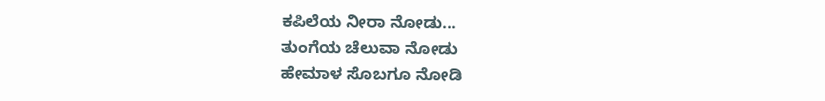ಕಪಿಲೆಯ ನೀರಾ ನೋಡು...
ತುಂಗೆಯ ಚೆಲುವಾ ನೋಡು
ಹೇಮಾಳ ಸೊಬಗೂ ನೋಡಿ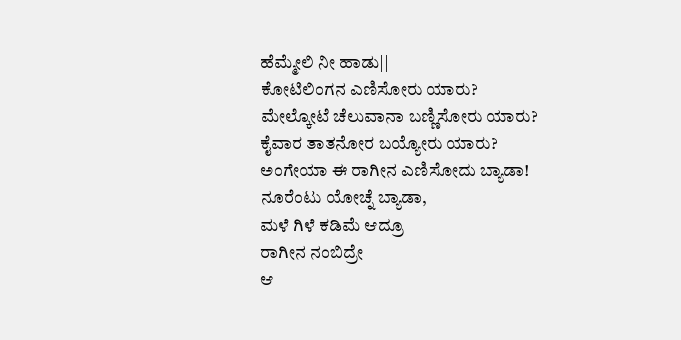ಹೆಮ್ಮೇಲಿ ನೀ ಹಾಡು||
ಕೋಟಿಲಿಂಗನ ಎಣಿಸೋರು ಯಾರು?
ಮೇಲ್ಕೋಟೆ ಚೆಲುವಾನಾ ಬಣ್ಣಿಸೋರು ಯಾರು?
ಕೈವಾರ ತಾತನೋರ ಬಯ್ಯೋರು ಯಾರು?
ಅಂಗೇಯಾ ಈ ರಾಗೀನ ಎಣಿಸೋದು ಬ್ಯಾಡಾ!
ನೂರೆಂಟು ಯೋಚ್ನೆ ಬ್ಯಾಡಾ,
ಮಳೆ ಗಿಳೆ ಕಡಿಮೆ ಆದ್ರೂ
ರಾಗೀನ ನಂಬಿದ್ರೇ
ಆ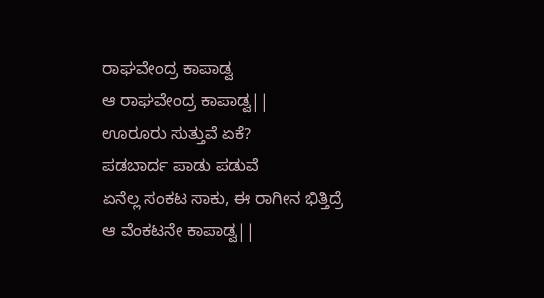ರಾಘವೇಂದ್ರ ಕಾಪಾಡ್ವ
ಆ ರಾಘವೇಂದ್ರ ಕಾಪಾಡ್ವ||
ಊರೂರು ಸುತ್ತುವೆ ಏಕೆ?
ಪಡಬಾರ್ದ ಪಾಡು ಪಡುವೆ
ಏನೆಲ್ಲ ಸಂಕಟ ಸಾಕು, ಈ ರಾಗೀನ ಭಿತ್ತಿದ್ರೆ
ಆ ವೆಂಕಟನೇ ಕಾಪಾಡ್ವ||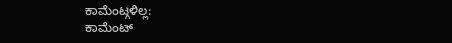ಕಾಮೆಂಟ್ಗಳಿಲ್ಲ:
ಕಾಮೆಂಟ್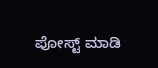ಪೋಸ್ಟ್ ಮಾಡಿ